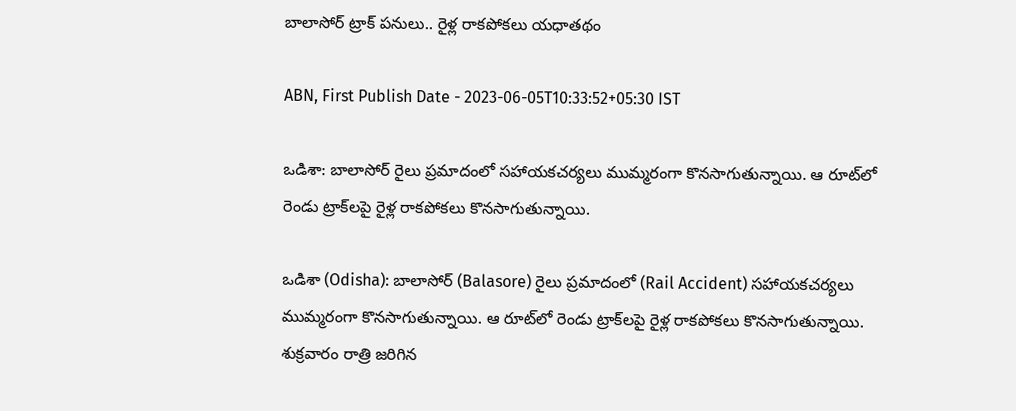బాలాసోర్ ట్రాక్ పనులు.. రైళ్ల రాకపోకలు యధాతథం

ABN, First Publish Date - 2023-06-05T10:33:52+05:30 IST

ఒడిశా: బాలాసోర్ రైలు ప్రమాదంలో సహాయకచర్యలు ముమ్మరంగా కొనసాగుతున్నాయి. ఆ రూట్‌లో రెండు ట్రాక్‌లపై రైళ్ల రాకపోకలు కొనసాగుతున్నాయి.

ఒడిశా (Odisha): బాలాసోర్ (Balasore) రైలు ప్రమాదంలో (Rail Accident) సహాయకచర్యలు ముమ్మరంగా కొనసాగుతున్నాయి. ఆ రూట్‌లో రెండు ట్రాక్‌లపై రైళ్ల రాకపోకలు కొనసాగుతున్నాయి. శుక్రవారం రాత్రి జరిగిన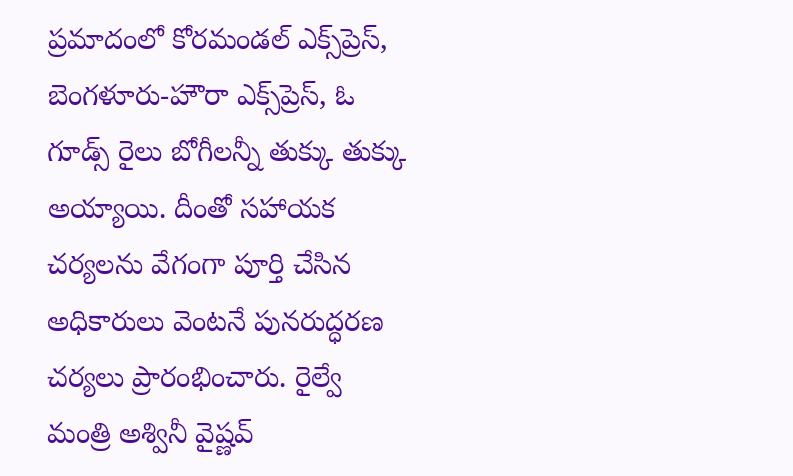ప్రమాదంలో కోరమండల్ ఎక్స్‌ప్రెస్, బెంగళూరు-హౌరా ఎక్స్‌ప్రెస్, ఓ గూడ్స్ రైలు బోగీలన్నీ తుక్కు తుక్కు అయ్యాయి. దీంతో సహాయక చర్యలను వేగంగా పూర్తి చేసిన అధికారులు వెంటనే పునరుద్ధరణ చర్యలు ప్రారంభించారు. రైల్వే మంత్రి అశ్వినీ వైష్ణవ్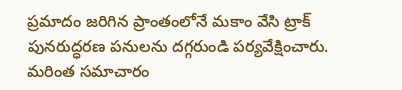ప్రమాదం జరిగిన ప్రాంతంలోనే మకాం వేసి ట్రాక్ పునరుద్ధరణ పనులను దగ్గరుండి పర్యవేక్షించారు. మరింత సమాచారం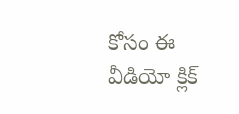కోసం ఈ వీడియో క్లిక్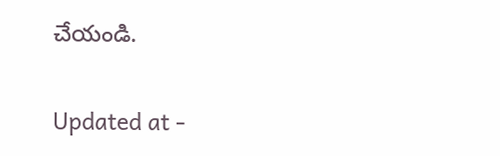చేయండి.

Updated at -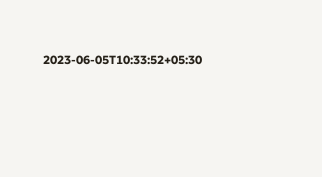2023-06-05T10:33:52+05:30